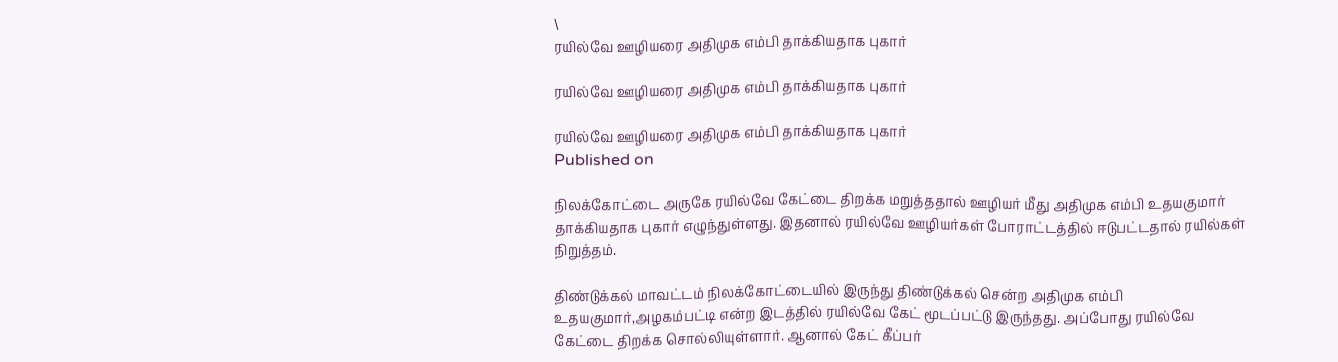\
ரயில்வே ஊழியரை அதிமுக எம்பி தாக்கியதாக புகார்

ரயில்வே ஊழியரை அதிமுக எம்பி தாக்கியதாக புகார்

ரயில்வே ஊழியரை அதிமுக எம்பி தாக்கியதாக புகார்
Published on

நிலக்கோட்டை அருகே ரயில்வே கேட்டை திறக்க மறுத்ததால் ஊழியர் மீது அதிமுக எம்பி உதயகுமார் தாக்கியதாக புகார் எழுந்துள்ளது. இதனால் ரயில்வே ஊழியர்கள் போராட்டத்தில் ஈடுபட்டதால் ரயில்கள் நிறுத்தம்.

திண்டுக்கல் மாவட்டம் நிலக்கோட்டையில் இருந்து திண்டுக்கல் சென்ற அதிமுக எம்பி உதயகுமார்,அழகம்பட்டி என்ற இடத்தில் ரயில்வே கேட் மூடப்பட்டு இருந்தது. அப்போது ரயில்வே கேட்டை திறக்க சொல்லியுள்ளார். ஆனால் கேட் கீப்பர்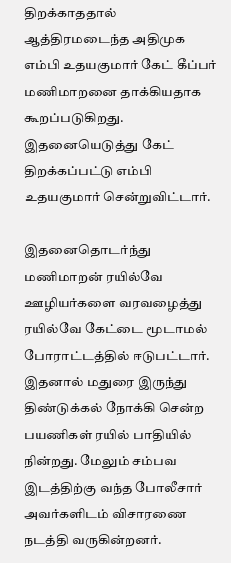திறக்காததால் ஆத்திரமடைந்த அதிமுக எம்பி உதயகுமார் கேட் கீப்பர் மணிமாறனை தாக்கியதாக கூறப்படுகிறது. இதனையெடுத்து கேட் திறக்கப்பட்டு எம்பி உதயகுமார் சென்றுவிட்டார்.

இதனைதொடர்ந்து மணிமாறன் ரயில்வே ஊழியர்களை வரவழைத்து ரயில்வே கேட்டை மூடாமல் போராட்டத்தில் ஈடுபட்டார். இதனால் மதுரை இருந்து திண்டுக்கல் நோக்கி சென்ற பயணிகள் ரயில் பாதியில் நின்றது. மேலும் சம்பவ இடத்திற்கு வந்த போலீசார் அவர்களிடம் விசாரணை நடத்தி வருகின்றனர்.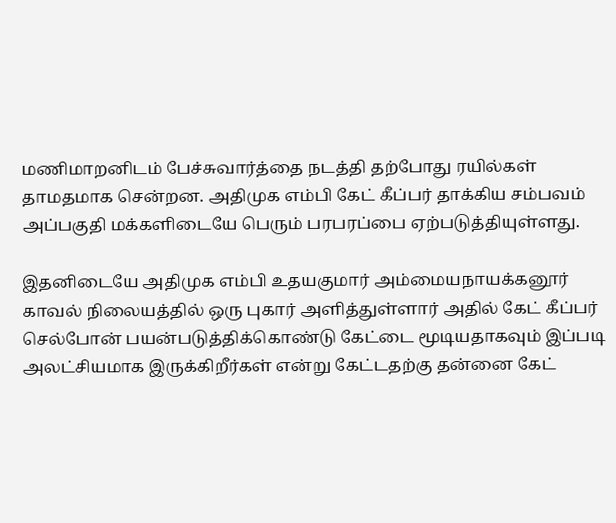மணிமாறனிடம் பேச்சுவார்த்தை நடத்தி தற்போது ரயில்கள் தாமதமாக சென்றன. அதிமுக எம்பி கேட் கீப்பர் தாக்கிய சம்பவம் அப்பகுதி மக்களிடையே பெரும் பரபரப்பை ஏற்படுத்தியுள்ளது.

இதனிடையே அதிமுக எம்பி உதயகுமார் அம்மையநாயக்கனூர் காவல் நிலையத்தில் ஒரு புகார் அளித்துள்ளார் அதில் கேட் கீப்பர் செல்போன் பயன்படுத்திக்கொண்டு கேட்டை மூடியதாகவும் இப்படி அலட்சியமாக இருக்கிறீர்கள் என்று கேட்டதற்கு தன்னை கேட்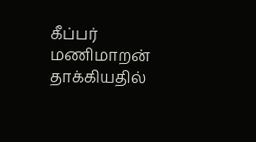கீப்பர் மணிமாறன் தாக்கியதில்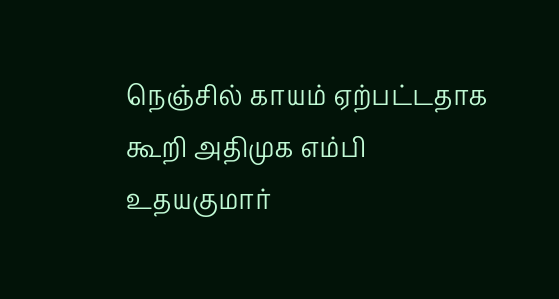நெஞ்சில் காயம் ஏற்பட்டதாக கூறி அதிமுக எம்பி உதயகுமார்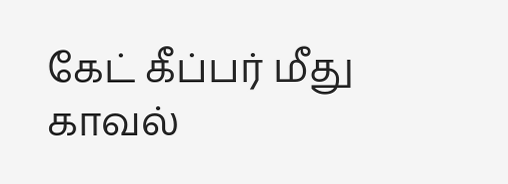கேட் கீப்பர் மீது காவல்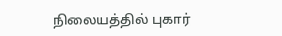நிலையத்தில் புகார்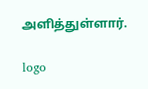அளித்துள்ளார்.

logo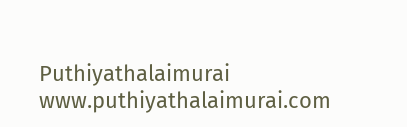Puthiyathalaimurai
www.puthiyathalaimurai.com